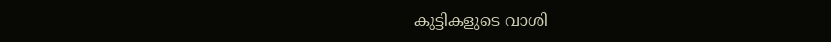കുട്ടികളുടെ വാശി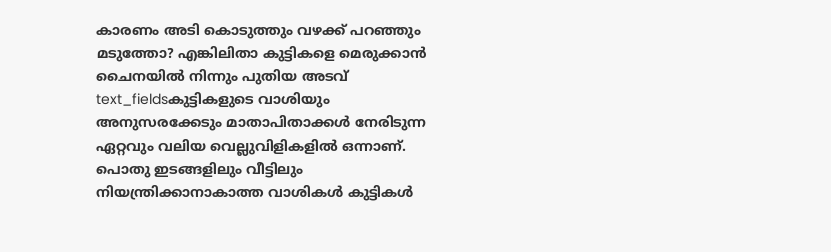കാരണം അടി കൊടുത്തും വഴക്ക് പറഞ്ഞും മടുത്തോ? എങ്കിലിതാ കുട്ടികളെ മെരുക്കാൻ ചൈനയിൽ നിന്നും പുതിയ അടവ്
text_fieldsകുട്ടികളുടെ വാശിയും അനുസരക്കേടും മാതാപിതാക്കൾ നേരിടുന്ന ഏറ്റവും വലിയ വെല്ലുവിളികളിൽ ഒന്നാണ്. പൊതു ഇടങ്ങളിലും വീട്ടിലും നിയന്ത്രിക്കാനാകാത്ത വാശികൾ കുട്ടികൾ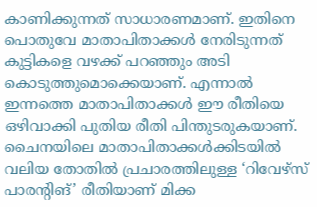കാണിക്കുന്നത് സാധാരണമാണ്. ഇതിനെ പൊതുവേ മാതാപിതാക്കൾ നേരിടുന്നത് കുട്ടികളെ വഴക്ക് പറഞ്ഞും അടി കൊടുത്തുമൊക്കെയാണ്. എന്നാൽ ഇന്നത്തെ മാതാപിതാക്കൾ ഈ രീതിയെ ഒഴിവാക്കി പുതിയ രീതി പിന്തുടരുകയാണ്. ചൈനയിലെ മാതാപിതാക്കൾക്കിടയിൽ വലിയ തോതിൽ പ്രചാരത്തിലുള്ള ‘റിവേഴ്സ് പാരന്റിങ്’ രീതിയാണ് മിക്ക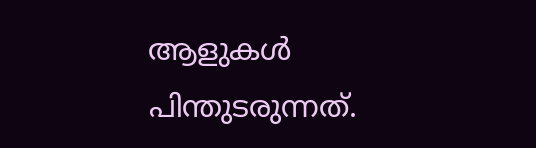ആളുകൾ പിന്തുടരുന്നത്.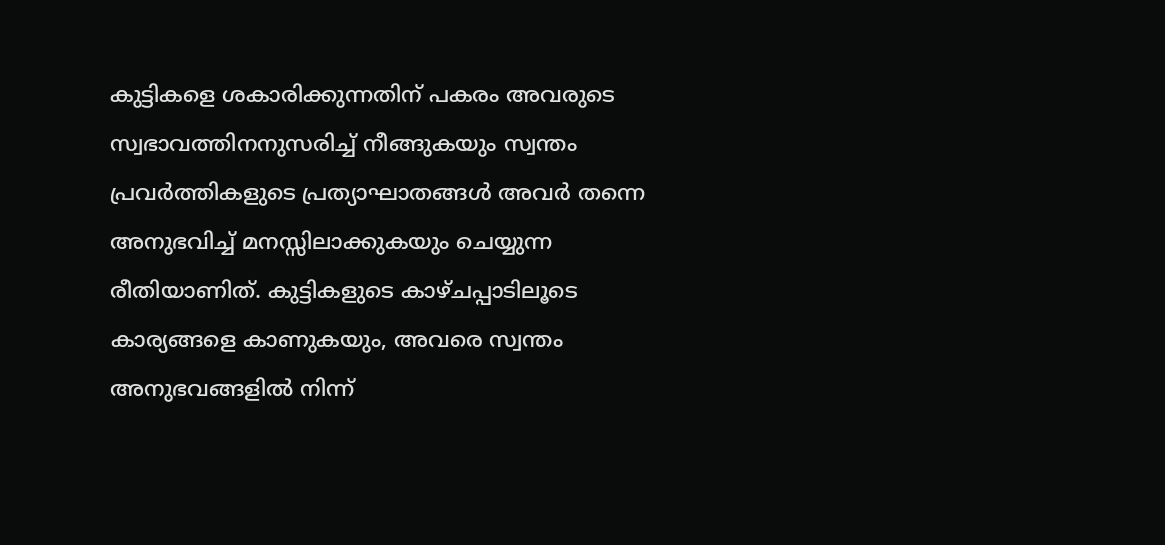കുട്ടികളെ ശകാരിക്കുന്നതിന് പകരം അവരുടെ സ്വഭാവത്തിനനുസരിച്ച് നീങ്ങുകയും സ്വന്തം പ്രവർത്തികളുടെ പ്രത്യാഘാതങ്ങൾ അവർ തന്നെ അനുഭവിച്ച് മനസ്സിലാക്കുകയും ചെയ്യുന്ന രീതിയാണിത്. കുട്ടികളുടെ കാഴ്ചപ്പാടിലൂടെ കാര്യങ്ങളെ കാണുകയും, അവരെ സ്വന്തം അനുഭവങ്ങളിൽ നിന്ന്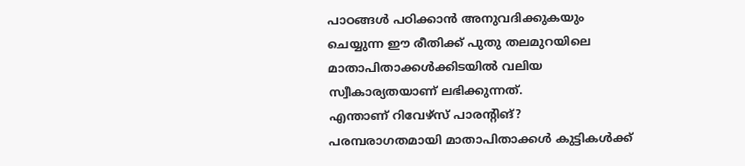പാഠങ്ങൾ പഠിക്കാൻ അനുവദിക്കുകയും ചെയ്യുന്ന ഈ രീതിക്ക് പുതു തലമുറയിലെ മാതാപിതാക്കൾക്കിടയിൽ വലിയ സ്വീകാര്യതയാണ് ലഭിക്കുന്നത്.
എന്താണ് റിവേഴ്സ് പാരന്റിങ്?
പരമ്പരാഗതമായി മാതാപിതാക്കൾ കുട്ടികൾക്ക്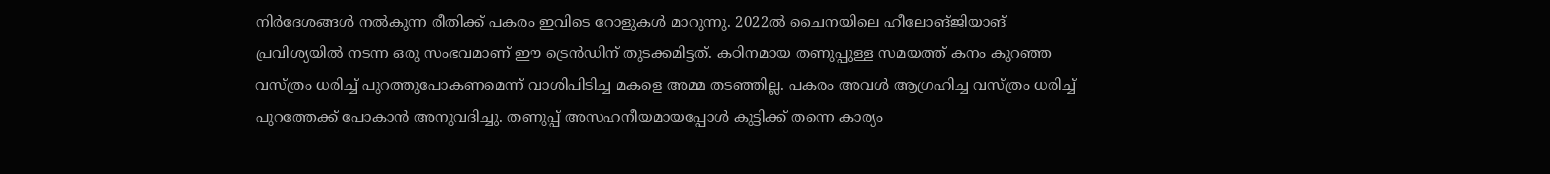നിർദേശങ്ങൾ നൽകുന്ന രീതിക്ക് പകരം ഇവിടെ റോളുകൾ മാറുന്നു. 2022ൽ ചൈനയിലെ ഹീലോങ്ജിയാങ് പ്രവിശ്യയിൽ നടന്ന ഒരു സംഭവമാണ് ഈ ട്രെൻഡിന് തുടക്കമിട്ടത്. കഠിനമായ തണുപ്പുള്ള സമയത്ത് കനം കുറഞ്ഞ വസ്ത്രം ധരിച്ച് പുറത്തുപോകണമെന്ന് വാശിപിടിച്ച മകളെ അമ്മ തടഞ്ഞില്ല. പകരം അവൾ ആഗ്രഹിച്ച വസ്ത്രം ധരിച്ച് പുറത്തേക്ക് പോകാൻ അനുവദിച്ചു. തണുപ്പ് അസഹനീയമായപ്പോൾ കുട്ടിക്ക് തന്നെ കാര്യം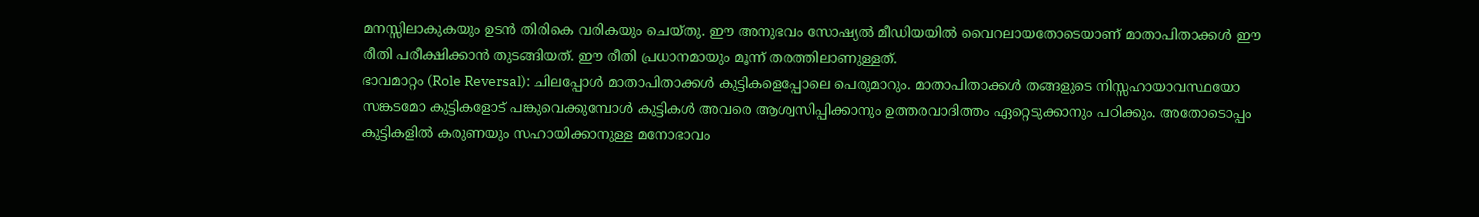മനസ്സിലാകുകയും ഉടൻ തിരികെ വരികയും ചെയ്തു. ഈ അനുഭവം സോഷ്യൽ മീഡിയയിൽ വൈറലായതോടെയാണ് മാതാപിതാക്കൾ ഈ രീതി പരീക്ഷിക്കാൻ തുടങ്ങിയത്. ഈ രീതി പ്രധാനമായും മൂന്ന് തരത്തിലാണുള്ളത്.
ഭാവമാറ്റം (Role Reversal): ചിലപ്പോൾ മാതാപിതാക്കൾ കുട്ടികളെപ്പോലെ പെരുമാറും. മാതാപിതാക്കൾ തങ്ങളുടെ നിസ്സഹായാവസ്ഥയോ സങ്കടമോ കുട്ടികളോട് പങ്കുവെക്കുമ്പോൾ കുട്ടികൾ അവരെ ആശ്വസിപ്പിക്കാനും ഉത്തരവാദിത്തം ഏറ്റെടുക്കാനും പഠിക്കും. അതോടൊപ്പം കുട്ടികളിൽ കരുണയും സഹായിക്കാനുള്ള മനോഭാവം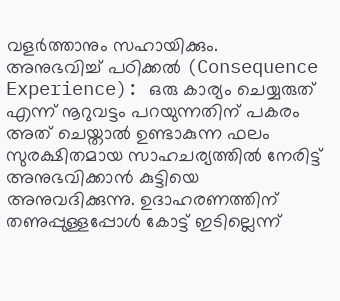വളർത്താനും സഹായിക്കും.
അനുഭവിച്ച് പഠിക്കൽ (Consequence Experience): ഒരു കാര്യം ചെയ്യരുത് എന്ന് നൂറുവട്ടം പറയുന്നതിന് പകരം അത് ചെയ്താൽ ഉണ്ടാകുന്ന ഫലം സുരക്ഷിതമായ സാഹചര്യത്തിൽ നേരിട്ട് അനുഭവിക്കാൻ കുട്ടിയെ അനുവദിക്കുന്നു. ഉദാഹരണത്തിന് തണുപ്പുള്ളപ്പോൾ കോട്ട് ഇടില്ലെന്ന്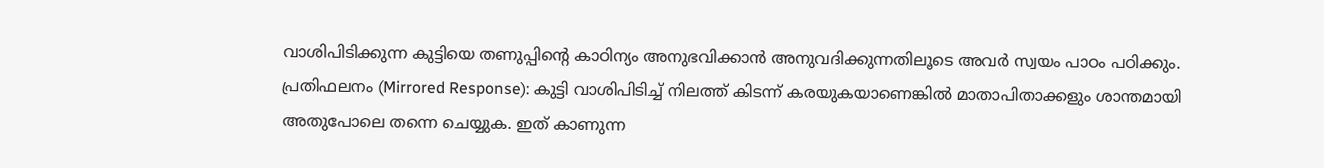വാശിപിടിക്കുന്ന കുട്ടിയെ തണുപ്പിന്റെ കാഠിന്യം അനുഭവിക്കാൻ അനുവദിക്കുന്നതിലൂടെ അവർ സ്വയം പാഠം പഠിക്കും.
പ്രതിഫലനം (Mirrored Response): കുട്ടി വാശിപിടിച്ച് നിലത്ത് കിടന്ന് കരയുകയാണെങ്കിൽ മാതാപിതാക്കളും ശാന്തമായി അതുപോലെ തന്നെ ചെയ്യുക. ഇത് കാണുന്ന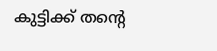കുട്ടിക്ക് തന്റെ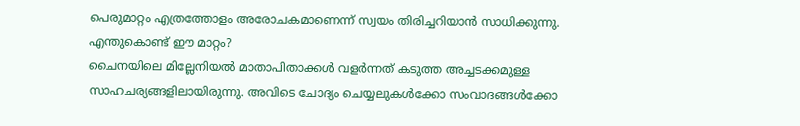പെരുമാറ്റം എത്രത്തോളം അരോചകമാണെന്ന് സ്വയം തിരിച്ചറിയാൻ സാധിക്കുന്നു.
എന്തുകൊണ്ട് ഈ മാറ്റം?
ചൈനയിലെ മില്ലേനിയൽ മാതാപിതാക്കൾ വളർന്നത് കടുത്ത അച്ചടക്കമുള്ള സാഹചര്യങ്ങളിലായിരുന്നു. അവിടെ ചോദ്യം ചെയ്യലുകൾക്കോ സംവാദങ്ങൾക്കോ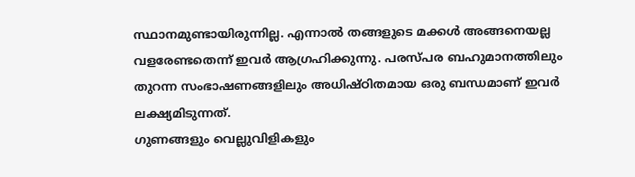സ്ഥാനമുണ്ടായിരുന്നില്ല. എന്നാൽ തങ്ങളുടെ മക്കൾ അങ്ങനെയല്ല വളരേണ്ടതെന്ന് ഇവർ ആഗ്രഹിക്കുന്നു. പരസ്പര ബഹുമാനത്തിലും തുറന്ന സംഭാഷണങ്ങളിലും അധിഷ്ഠിതമായ ഒരു ബന്ധമാണ് ഇവർ ലക്ഷ്യമിടുന്നത്.
ഗുണങ്ങളും വെല്ലുവിളികളും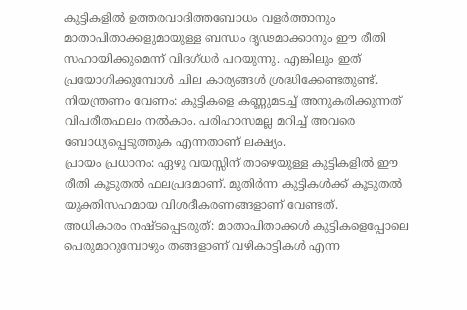കുട്ടികളിൽ ഉത്തരവാദിത്തബോധം വളർത്താനും മാതാപിതാക്കളുമായുള്ള ബന്ധം ദൃഢമാക്കാനും ഈ രീതി സഹായിക്കുമെന്ന് വിദഗ്ധർ പറയുന്നു. എങ്കിലും ഇത് പ്രയോഗിക്കുമ്പോൾ ചില കാര്യങ്ങൾ ശ്രദ്ധിക്കേണ്ടതുണ്ട്.
നിയന്ത്രണം വേണം: കുട്ടികളെ കണ്ണുമടച്ച് അനുകരിക്കുന്നത് വിപരീതഫലം നൽകാം. പരിഹാസമല്ല മറിച്ച് അവരെ ബോധ്യപ്പെടുത്തുക എന്നതാണ് ലക്ഷ്യം.
പ്രായം പ്രധാനം: ഏഴു വയസ്സിന് താഴെയുള്ള കുട്ടികളിൽ ഈ രീതി കൂടുതൽ ഫലപ്രദമാണ്. മുതിർന്ന കുട്ടികൾക്ക് കൂടുതൽ യുക്തിസഹമായ വിശദീകരണങ്ങളാണ് വേണ്ടത്.
അധികാരം നഷ്ടപ്പെടരുത്: മാതാപിതാക്കൾ കുട്ടികളെപ്പോലെ പെരുമാറുമ്പോഴും തങ്ങളാണ് വഴികാട്ടികൾ എന്ന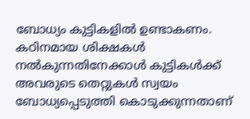ബോധ്യം കുട്ടികളിൽ ഉണ്ടാകണം.
കഠിനമായ ശിക്ഷകൾ നൽകുന്നതിനേക്കാൾ കുട്ടികൾക്ക് അവരുടെ തെറ്റുകൾ സ്വയം ബോധ്യപ്പെടുത്തി കൊടുക്കുന്നതാണ്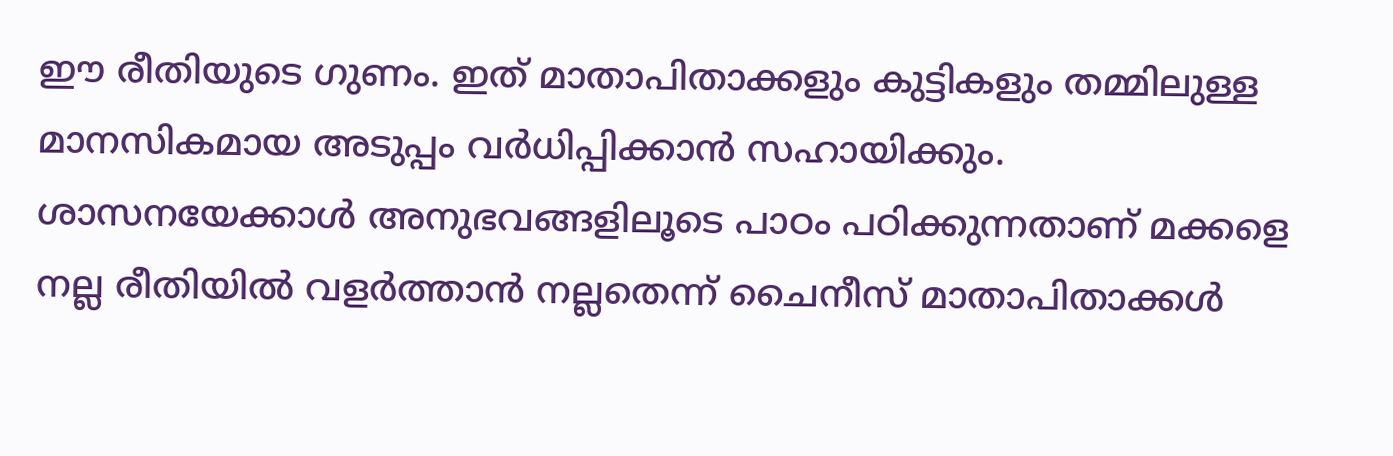ഈ രീതിയുടെ ഗുണം. ഇത് മാതാപിതാക്കളും കുട്ടികളും തമ്മിലുള്ള മാനസികമായ അടുപ്പം വർധിപ്പിക്കാൻ സഹായിക്കും. ശാസനയേക്കാൾ അനുഭവങ്ങളിലൂടെ പാഠം പഠിക്കുന്നതാണ് മക്കളെ നല്ല രീതിയിൽ വളർത്താൻ നല്ലതെന്ന് ചൈനീസ് മാതാപിതാക്കൾ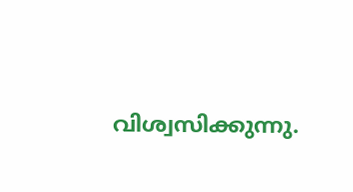വിശ്വസിക്കുന്നു.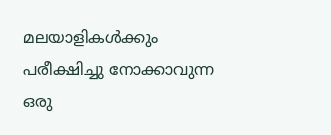മലയാളികൾക്കും പരീക്ഷിച്ചു നോക്കാവുന്ന ഒരു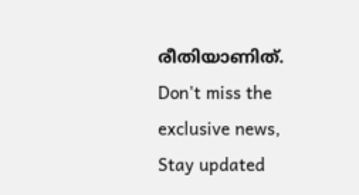രീതിയാണിത്.
Don't miss the exclusive news, Stay updated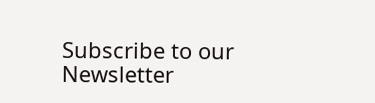Subscribe to our Newsletter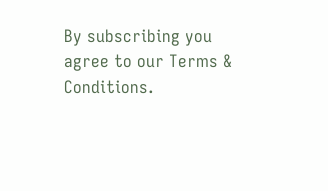By subscribing you agree to our Terms & Conditions.